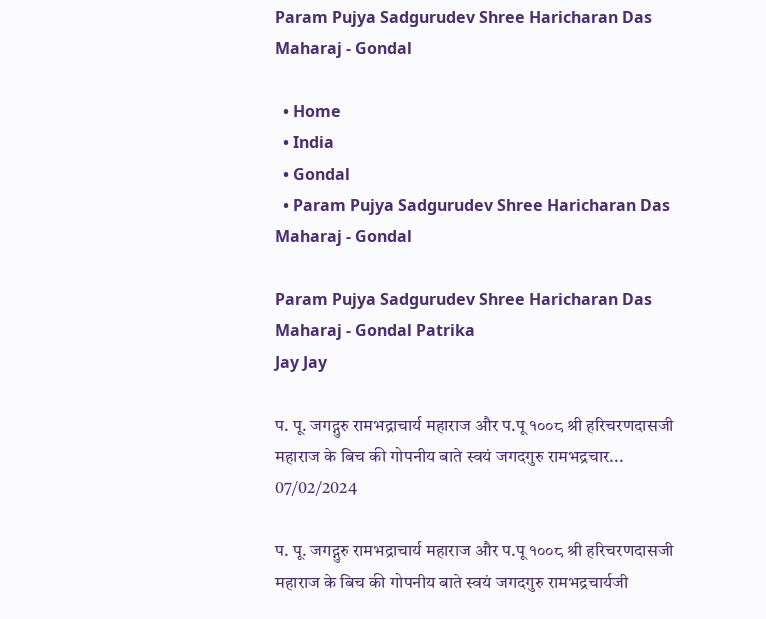Param Pujya Sadgurudev Shree Haricharan Das Maharaj - Gondal

  • Home
  • India
  • Gondal
  • Param Pujya Sadgurudev Shree Haricharan Das Maharaj - Gondal

Param Pujya Sadgurudev Shree Haricharan Das Maharaj - Gondal Patrika
Jay Jay

प. पू. जगद्गुरु रामभद्राचार्य महाराज और प.पू १००८ श्री हरिचरणदासजी महाराज के बिच की गोपनीय बाते स्वयं जगदगुरु रामभद्रचार...
07/02/2024

प. पू. जगद्गुरु रामभद्राचार्य महाराज और प.पू १००८ श्री हरिचरणदासजी महाराज के बिच की गोपनीय बाते स्वयं जगदगुरु रामभद्रचार्यजी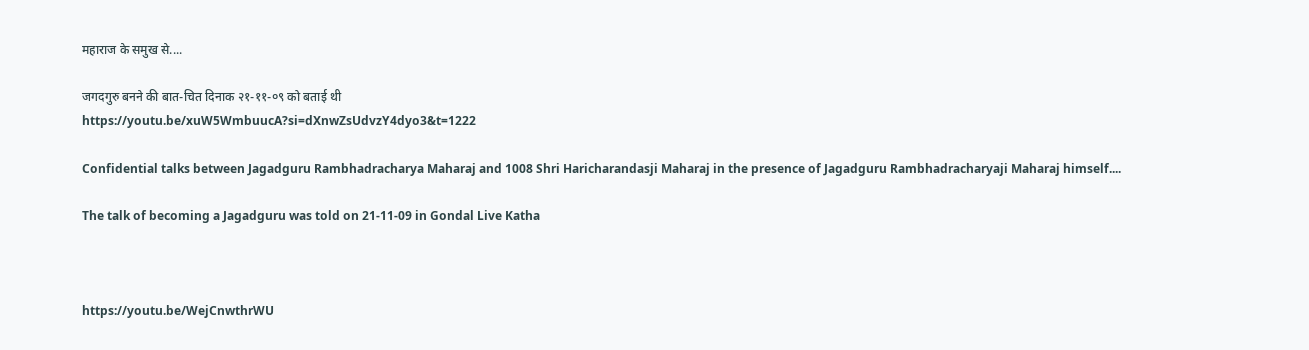महाराज के समुख से....

जगदगुरु बनने की बात-चित दिनाक २१-११-०९ को बताई थी
https://youtu.be/xuW5WmbuucA?si=dXnwZsUdvzY4dyo3&t=1222

Confidential talks between Jagadguru Rambhadracharya Maharaj and 1008 Shri Haricharandasji Maharaj in the presence of Jagadguru Rambhadracharyaji Maharaj himself....

The talk of becoming a Jagadguru was told on 21-11-09 in Gondal Live Katha



https://youtu.be/WejCnwthrWU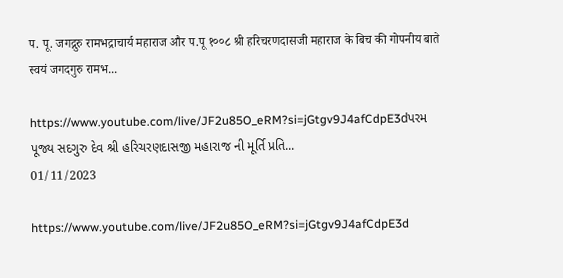प. पू. जगद्गुरु रामभद्राचार्य महाराज और प.पू १००८ श्री हरिचरणदासजी महाराज के बिच की गोपनीय बाते स्वयं जगदगुरु रामभ...

https://www.youtube.com/live/JF2u85O_eRM?si=jGtgv9J4afCdpE3dપરમ પૂજ્ય સદગુરુ દેવ શ્રી હરિચરણદાસજી મહારાજ ની મૂર્તિ પ્રતિ...
01/11/2023

https://www.youtube.com/live/JF2u85O_eRM?si=jGtgv9J4afCdpE3d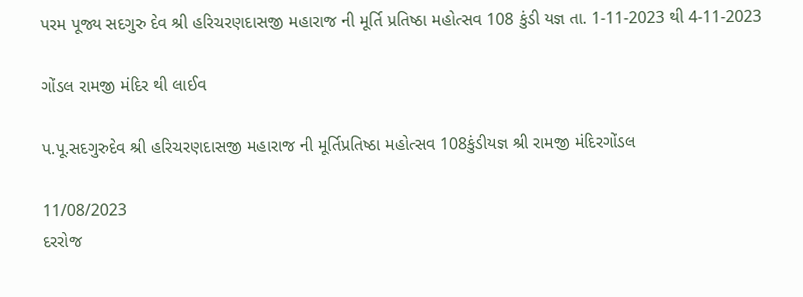પરમ પૂજ્ય સદગુરુ દેવ શ્રી હરિચરણદાસજી મહારાજ ની મૂર્તિ પ્રતિષ્ઠા મહોત્સવ 108 કુંડી યજ્ઞ તા. 1-11-2023 થી 4-11-2023

ગોંડલ રામજી મંદિર થી લાઈવ

પ.પૂ.સદગુરુદેવ શ્રી હરિચરણદાસજી મહારાજ ની મૂર્તિપ્રતિષ્ઠા મહોત્સવ 108કુંડીયજ્ઞ શ્રી રામજી મંદિરગોંડલ

11/08/2023
દરરોજ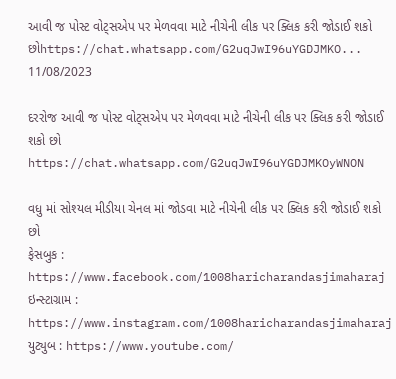આવી જ પોસ્ટ વોટ્સએપ પર મેળવવા માટે નીચેની લીક પર ક્લિક કરી જોડાઈ શકો છોhttps://chat.whatsapp.com/G2uqJwI96uYGDJMKO...
11/08/2023

દરરોજ આવી જ પોસ્ટ વોટ્સએપ પર મેળવવા માટે નીચેની લીક પર ક્લિક કરી જોડાઈ શકો છો
https://chat.whatsapp.com/G2uqJwI96uYGDJMKOyWNON

વધુ માં સોશ્યલ મીડીયા ચેનલ માં જોડવા માટે નીચેની લીક પર ક્લિક કરી જોડાઈ શકો છો
ફેસબુક : https://www.facebook.com/1008haricharandasjimaharaj
ઇન્સ્ટાગ્રામ : https://www.instagram.com/1008haricharandasjimaharaj
યુટ્યુબ : https://www.youtube.com/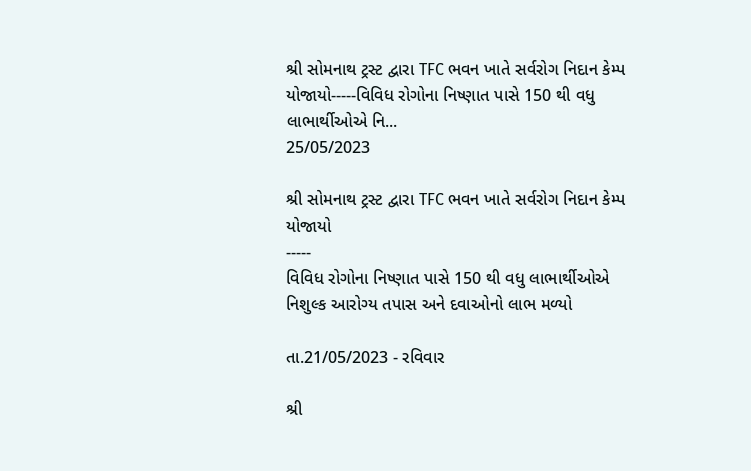શ્રી સોમનાથ ટ્રસ્ટ દ્વારા TFC ભવન ખાતે સર્વરોગ નિદાન કેમ્પ યોજાયો-----વિવિધ રોગોના નિષ્ણાત પાસે 150 થી વધુ લાભાર્થીઓએ નિ...
25/05/2023

શ્રી સોમનાથ ટ્રસ્ટ દ્વારા TFC ભવન ખાતે સર્વરોગ નિદાન કેમ્પ યોજાયો
-----
વિવિધ રોગોના નિષ્ણાત પાસે 150 થી વધુ લાભાર્થીઓએ નિશુલ્ક આરોગ્ય તપાસ અને દવાઓનો લાભ મળ્યો

તા.21/05/2023 - રવિવાર

શ્રી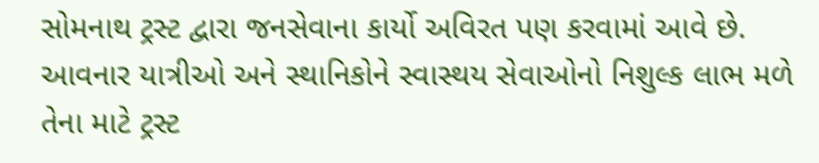સોમનાથ ટ્રસ્ટ દ્વારા જનસેવાના કાર્યો અવિરત પણ કરવામાં આવે છે. આવનાર યાત્રીઓ અને સ્થાનિકોને સ્વાસ્થય સેવાઓનો નિશુલ્ક લાભ મળે તેના માટે ટ્રસ્ટ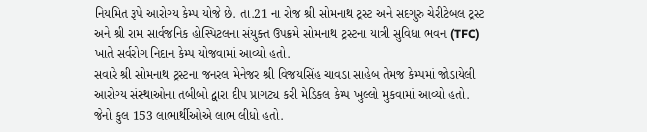નિયમિત રૂપે આરોગ્ય કેમ્પ યોજે છે. તા.21 ના રોજ શ્રી સોમનાથ ટ્રસ્ટ અને સદગુરુ ચેરીટેબલ ટ્રસ્ટ અને શ્રી રામ સાર્વજનિક હોસ્પિટલના સંયુક્ત ઉપક્રમે સોમનાથ ટ્રસ્ટના યાત્રી સુવિધા ભવન (TFC) ખાતે સર્વરોગ નિદાન કેમ્પ યોજવામાં આવ્યો હતો.
સવારે શ્રી સોમનાથ ટ્રસ્ટના જનરલ મેનેજર શ્રી વિજયસિંહ ચાવડા સાહેબ તેમજ કેમ્પમાં જોડાયેલી આરોગ્ય સંસ્થાઓના તબીબો દ્વારા દીપ પ્રાગટ્ય કરી મેડિકલ કેમ્પ ખુલ્લો મુકવામાં આવ્યો હતો. જેનો કુલ 153 લાભાર્થીઓએ લાભ લીધો હતો.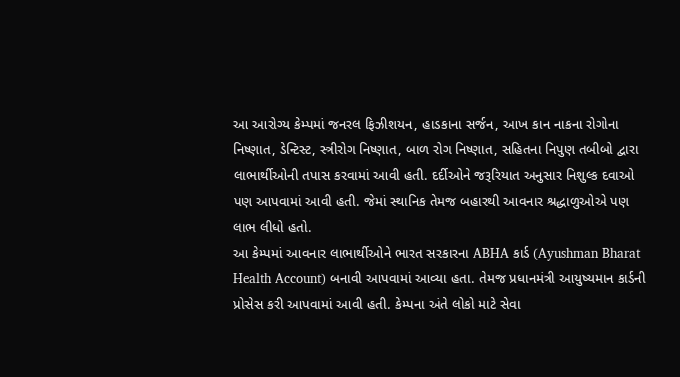આ આરોગ્ય કેમ્પમાં જનરલ ફિઝીશયન, હાડકાના સર્જન, આખ કાન નાકના રોગોના નિષ્ણાત, ડેન્ટિસ્ટ, સ્ત્રીરોગ નિષ્ણાત, બાળ રોગ નિષ્ણાત, સહિતના નિપુણ તબીબો દ્વારા લાભાર્થીઓની તપાસ કરવામાં આવી હતી. દર્દીઓને જરૂરિયાત અનુસાર નિશુલ્ક દવાઓ પણ આપવામાં આવી હતી. જેમાં સ્થાનિક તેમજ બહારથી આવનાર શ્રદ્ધાળુઓએ પણ લાભ લીધો હતો.
આ કેમ્પમાં આવનાર લાભાર્થીઓને ભારત સરકારના ABHA કાર્ડ (Ayushman Bharat Health Account) બનાવી આપવામાં આવ્યા હતા. તેમજ પ્રધાનમંત્રી આયુષ્યમાન કાર્ડની પ્રોસેસ કરી આપવામાં આવી હતી. કેમ્પના અંતે લોકો માટે સેવા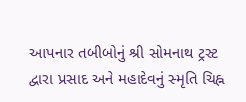આપનાર તબીબોનું શ્રી સોમનાથ ટ્રસ્ટ દ્વારા પ્રસાદ અને મહાદેવનું સ્મૃતિ ચિહ્ન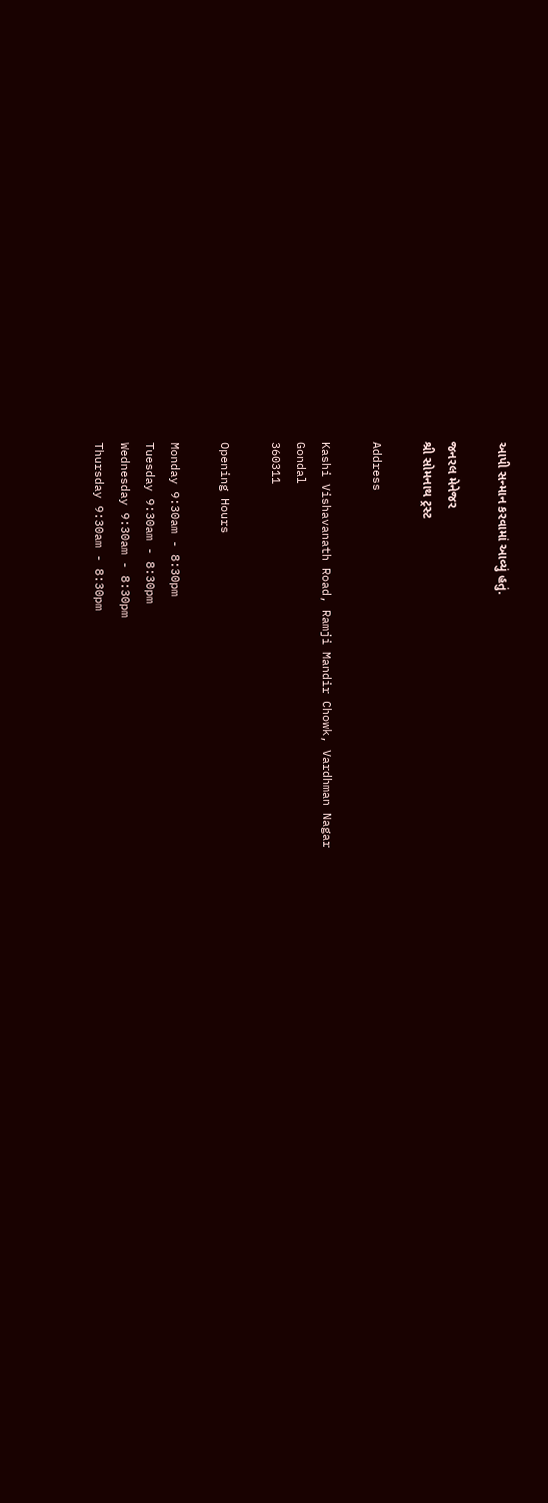આપી સન્માન કરવામાં આવ્યું હતું.

જનરલ મેનેજર
શ્રી સોમનાથ ટ્રસ્ટ

Address

Kashi Vishavanath Road, Ramji Mandir Chowk, Vardhman Nagar
Gondal
360311

Opening Hours

Monday 9:30am - 8:30pm
Tuesday 9:30am - 8:30pm
Wednesday 9:30am - 8:30pm
Thursday 9:30am - 8:30pm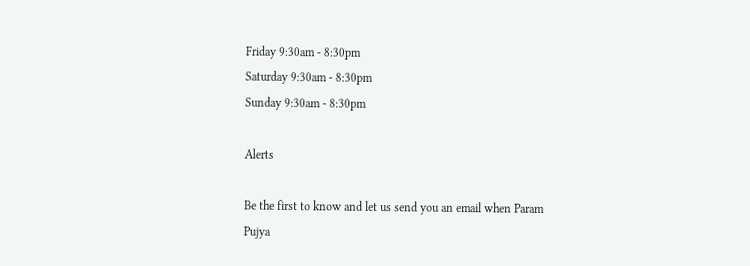Friday 9:30am - 8:30pm
Saturday 9:30am - 8:30pm
Sunday 9:30am - 8:30pm

Alerts

Be the first to know and let us send you an email when Param Pujya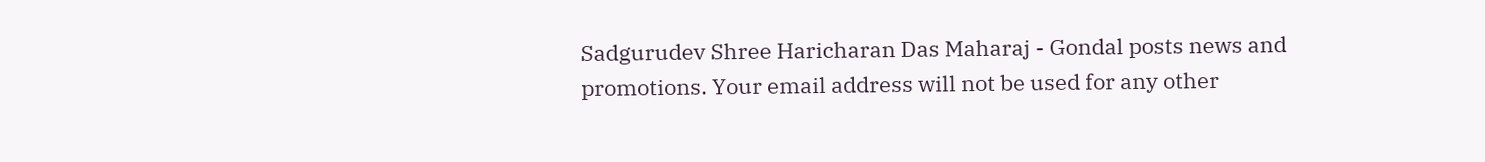Sadgurudev Shree Haricharan Das Maharaj - Gondal posts news and promotions. Your email address will not be used for any other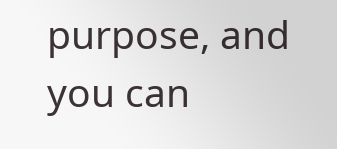purpose, and you can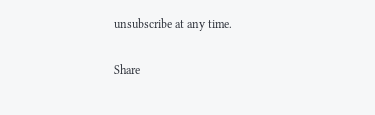unsubscribe at any time.

Share